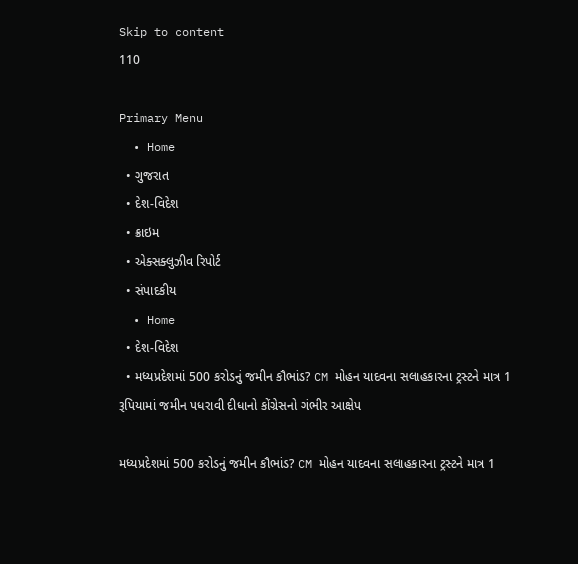Skip to content
110

Primary Menu
  • Home
  • ગુજરાત
  • દેશ-વિદેશ
  • ક્રાઇમ
  • એક્સક્લુઝીવ રિપોર્ટ
  • સંપાદકીય
  • Home
  • દેશ-વિદેશ
  • મધ્યપ્રદેશમાં 500 કરોડનું જમીન કૌભાંડ? CM મોહન યાદવના સલાહકારના ટ્રસ્ટને માત્ર 1 રૂપિયામાં જમીન પધરાવી દીધાનો કોંગ્રેસનો ગંભીર આક્ષેપ

મધ્યપ્રદેશમાં 500 કરોડનું જમીન કૌભાંડ? CM મોહન યાદવના સલાહકારના ટ્રસ્ટને માત્ર 1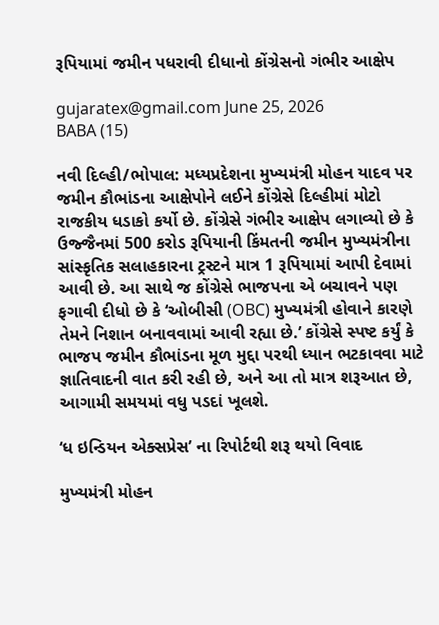રૂપિયામાં જમીન પધરાવી દીધાનો કોંગ્રેસનો ગંભીર આક્ષેપ

gujaratex@gmail.com June 25, 2026
BABA (15)

નવી દિલ્હી/ભોપાલ: મધ્યપ્રદેશના મુખ્યમંત્રી મોહન યાદવ પર જમીન કૌભાંડના આક્ષેપોને લઈને કોંગ્રેસે દિલ્હીમાં મોટો રાજકીય ધડાકો કર્યો છે. કોંગ્રેસે ગંભીર આક્ષેપ લગાવ્યો છે કે ઉજ્જૈનમાં 500 કરોડ રૂપિયાની કિંમતની જમીન મુખ્યમંત્રીના સાંસ્કૃતિક સલાહકારના ટ્રસ્ટને માત્ર 1 રૂપિયામાં આપી દેવામાં આવી છે. આ સાથે જ કોંગ્રેસે ભાજપના એ બચાવને પણ ફગાવી દીધો છે કે ‘ઓબીસી (OBC) મુખ્યમંત્રી હોવાને કારણે તેમને નિશાન બનાવવામાં આવી રહ્યા છે.’ કોંગ્રેસે સ્પષ્ટ કર્યું કે ભાજપ જમીન કૌભાંડના મૂળ મુદ્દા પરથી ધ્યાન ભટકાવવા માટે જ્ઞાતિવાદની વાત કરી રહી છે, અને આ તો માત્ર શરૂઆત છે, આગામી સમયમાં વધુ પડદાં ખૂલશે.

‘ધ ઇન્ડિયન એક્સપ્રેસ’ ના રિપોર્ટથી શરૂ થયો વિવાદ

મુખ્યમંત્રી મોહન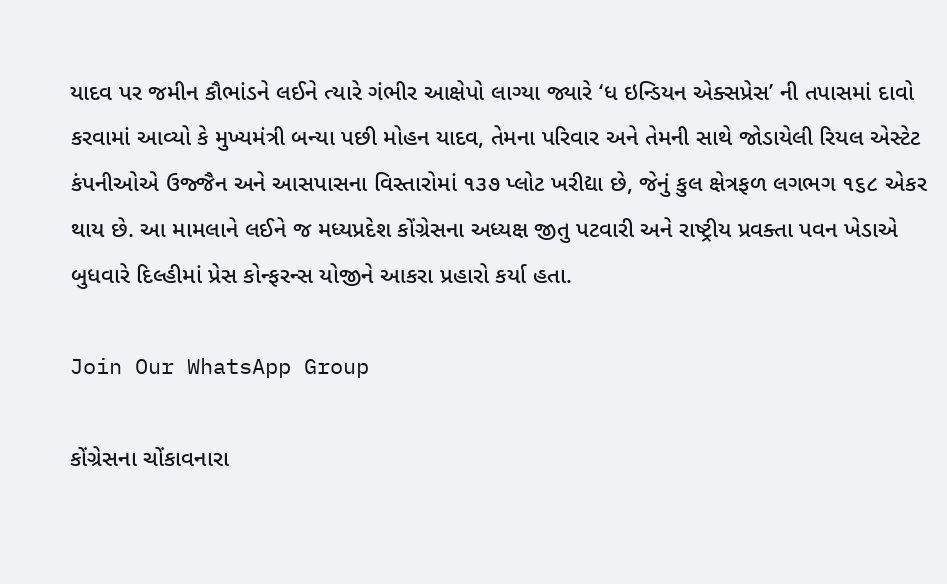યાદવ પર જમીન કૌભાંડને લઈને ત્યારે ગંભીર આક્ષેપો લાગ્યા જ્યારે ‘ધ ઇન્ડિયન એક્સપ્રેસ’ ની તપાસમાં દાવો કરવામાં આવ્યો કે મુખ્યમંત્રી બન્યા પછી મોહન યાદવ, તેમના પરિવાર અને તેમની સાથે જોડાયેલી રિયલ એસ્ટેટ કંપનીઓએ ઉજ્જૈન અને આસપાસના વિસ્તારોમાં ૧૩૭ પ્લોટ ખરીદ્યા છે, જેનું કુલ ક્ષેત્રફળ લગભગ ૧૬૮ એકર થાય છે. આ મામલાને લઈને જ મધ્યપ્રદેશ કોંગ્રેસના અધ્યક્ષ જીતુ પટવારી અને રાષ્ટ્રીય પ્રવક્તા પવન ખેડાએ બુધવારે દિલ્હીમાં પ્રેસ કોન્ફરન્સ યોજીને આકરા પ્રહારો કર્યા હતા.

Join Our WhatsApp Group

કોંગ્રેસના ચોંકાવનારા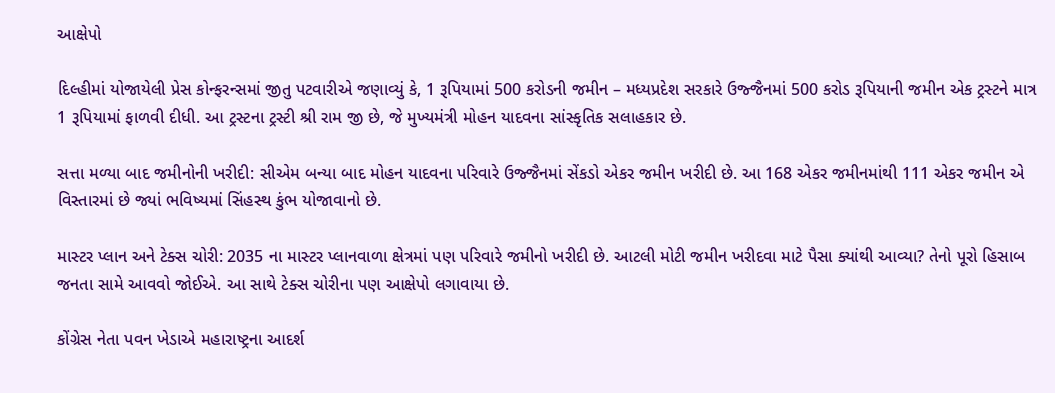આક્ષેપો

દિલ્હીમાં યોજાયેલી પ્રેસ કોન્ફરન્સમાં જીતુ પટવારીએ જણાવ્યું કે, 1 રૂપિયામાં 500 કરોડની જમીન – મધ્યપ્રદેશ સરકારે ઉજ્જૈનમાં 500 કરોડ રૂપિયાની જમીન એક ટ્રસ્ટને માત્ર 1 રૂપિયામાં ફાળવી દીધી. આ ટ્રસ્ટના ટ્રસ્ટી શ્રી રામ જી છે, જે મુખ્યમંત્રી મોહન યાદવના સાંસ્કૃતિક સલાહકાર છે.

સત્તા મળ્યા બાદ જમીનોની ખરીદી: સીએમ બન્યા બાદ મોહન યાદવના પરિવારે ઉજ્જૈનમાં સેંકડો એકર જમીન ખરીદી છે. આ 168 એકર જમીનમાંથી 111 એકર જમીન એ વિસ્તારમાં છે જ્યાં ભવિષ્યમાં સિંહસ્થ કુંભ યોજાવાનો છે.

માસ્ટર પ્લાન અને ટેક્સ ચોરી: 2035 ના માસ્ટર પ્લાનવાળા ક્ષેત્રમાં પણ પરિવારે જમીનો ખરીદી છે. આટલી મોટી જમીન ખરીદવા માટે પૈસા ક્યાંથી આવ્યા? તેનો પૂરો હિસાબ જનતા સામે આવવો જોઈએ. આ સાથે ટેક્સ ચોરીના પણ આક્ષેપો લગાવાયા છે.

કોંગ્રેસ નેતા પવન ખેડાએ મહારાષ્ટ્રના આદર્શ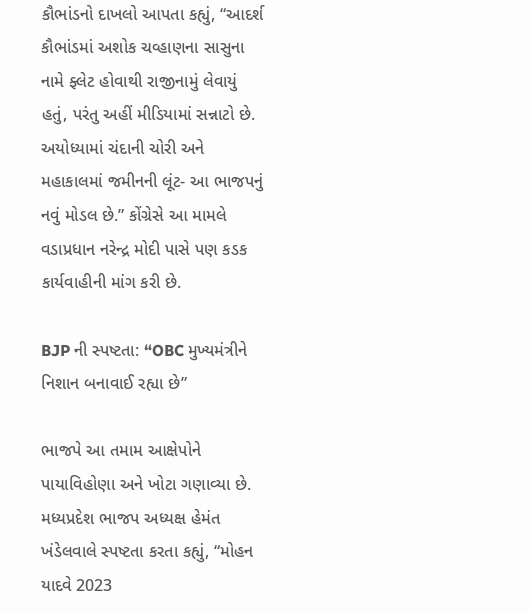કૌભાંડનો દાખલો આપતા કહ્યું, “આદર્શ કૌભાંડમાં અશોક ચવ્હાણના સાસુના નામે ફ્લેટ હોવાથી રાજીનામું લેવાયું હતું, પરંતુ અહીં મીડિયામાં સન્નાટો છે. અયોધ્યામાં ચંદાની ચોરી અને મહાકાલમાં જમીનની લૂંટ- આ ભાજપનું નવું મોડલ છે.” કોંગ્રેસે આ મામલે વડાપ્રધાન નરેન્દ્ર મોદી પાસે પણ કડક કાર્યવાહીની માંગ કરી છે.

BJP ની સ્પષ્ટતા: “OBC મુખ્યમંત્રીને નિશાન બનાવાઈ રહ્યા છે”

ભાજપે આ તમામ આક્ષેપોને પાયાવિહોણા અને ખોટા ગણાવ્યા છે. મધ્યપ્રદેશ ભાજપ અધ્યક્ષ હેમંત ખંડેલવાલે સ્પષ્ટતા કરતા કહ્યું, “મોહન યાદવે 2023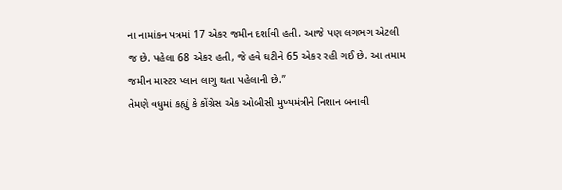ના નામાંકન પત્રમાં 17 એકર જમીન દર્શાવી હતી. આજે પણ લગભગ એટલી જ છે. પહેલા 68 એકર હતી, જે હવે ઘટીને 65 એકર રહી ગઈ છે. આ તમામ જમીન માસ્ટર પ્લાન લાગુ થતા પહેલાની છે.”
તેમણે વધુમાં કહ્યું કે કોંગ્રેસ એક ઓબીસી મુખ્યમંત્રીને નિશાન બનાવી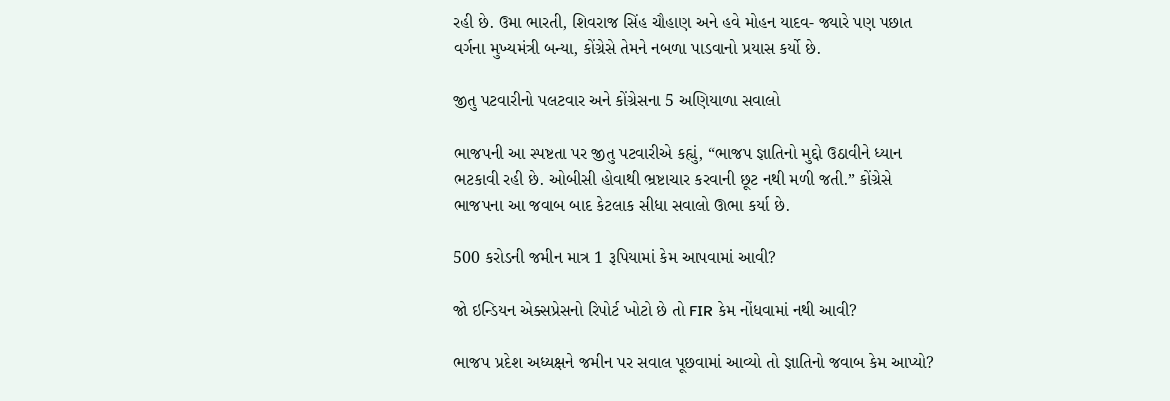રહી છે. ઉમા ભારતી, શિવરાજ સિંહ ચૌહાણ અને હવે મોહન યાદવ- જ્યારે પણ પછાત વર્ગના મુખ્યમંત્રી બન્યા, કોંગ્રેસે તેમને નબળા પાડવાનો પ્રયાસ કર્યો છે.

જીતુ પટવારીનો પલટવાર અને કોંગ્રેસના 5 અણિયાળા સવાલો

ભાજપની આ સ્પષ્ટતા પર જીતુ પટવારીએ કહ્યું, “ભાજપ જ્ઞાતિનો મુદ્દો ઉઠાવીને ધ્યાન ભટકાવી રહી છે. ઓબીસી હોવાથી ભ્રષ્ટાચાર કરવાની છૂટ નથી મળી જતી.” કોંગ્રેસે ભાજપના આ જવાબ બાદ કેટલાક સીધા સવાલો ઊભા કર્યા છે.

500 કરોડની જમીન માત્ર 1 રૂપિયામાં કેમ આપવામાં આવી?

જો ઇન્ડિયન એક્સપ્રેસનો રિપોર્ટ ખોટો છે તો FIR કેમ નોંધવામાં નથી આવી?

ભાજપ પ્રદેશ અધ્યક્ષને જમીન પર સવાલ પૂછવામાં આવ્યો તો જ્ઞાતિનો જવાબ કેમ આપ્યો?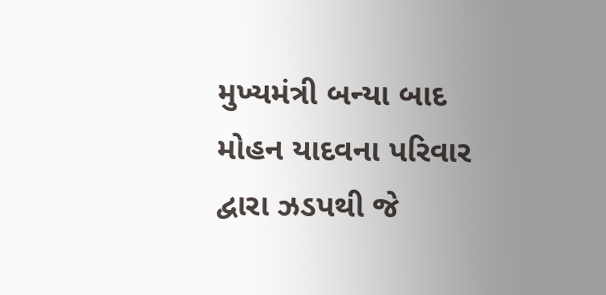મુખ્યમંત્રી બન્યા બાદ મોહન યાદવના પરિવાર દ્વારા ઝડપથી જે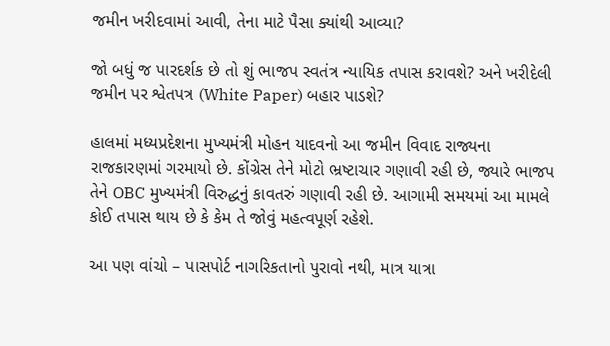જમીન ખરીદવામાં આવી, તેના માટે પૈસા ક્યાંથી આવ્યા?

જો બધું જ પારદર્શક છે તો શું ભાજપ સ્વતંત્ર ન્યાયિક તપાસ કરાવશે? અને ખરીદેલી જમીન પર શ્વેતપત્ર (White Paper) બહાર પાડશે?

હાલમાં મધ્યપ્રદેશના મુખ્યમંત્રી મોહન યાદવનો આ જમીન વિવાદ રાજ્યના રાજકારણમાં ગરમાયો છે. કોંગ્રેસ તેને મોટો ભ્રષ્ટાચાર ગણાવી રહી છે, જ્યારે ભાજપ તેને OBC મુખ્યમંત્રી વિરુદ્ધનું કાવતરું ગણાવી રહી છે. આગામી સમયમાં આ મામલે કોઈ તપાસ થાય છે કે કેમ તે જોવું મહત્વપૂર્ણ રહેશે.

આ પણ વાંચો – પાસપોર્ટ નાગરિકતાનો પુરાવો નથી, માત્ર યાત્રા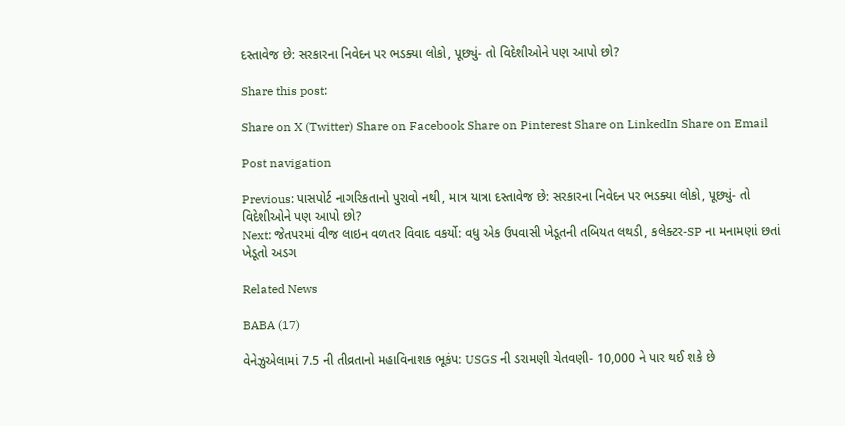દસ્તાવેજ છે: સરકારના નિવેદન પર ભડક્યા લોકો, પૂછ્યું- તો વિદેશીઓને પણ આપો છો?

Share this post:

Share on X (Twitter) Share on Facebook Share on Pinterest Share on LinkedIn Share on Email

Post navigation

Previous: પાસપોર્ટ નાગરિકતાનો પુરાવો નથી, માત્ર યાત્રા દસ્તાવેજ છે: સરકારના નિવેદન પર ભડક્યા લોકો, પૂછ્યું- તો વિદેશીઓને પણ આપો છો?
Next: જેતપરમાં વીજ લાઇન વળતર વિવાદ વકર્યો: વધુ એક ઉપવાસી ખેડૂતની તબિયત લથડી, કલેક્ટર-SP ના મનામણાં છતાં ખેડૂતો અડગ

Related News

BABA (17)

વેનેઝુએલામાં 7.5 ની તીવ્રતાનો મહાવિનાશક ભૂકંપ: USGS ની ડરામણી ચેતવણી- 10,000 ને પાર થઈ શકે છે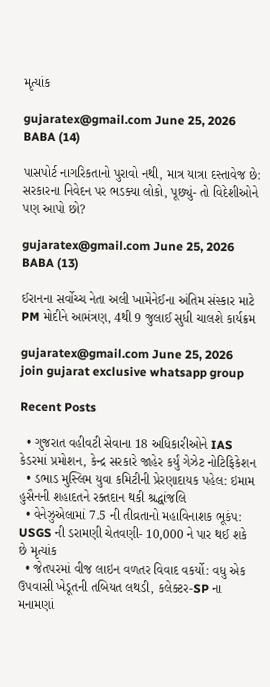મૃત્યાંક

gujaratex@gmail.com June 25, 2026
BABA (14)

પાસપોર્ટ નાગરિકતાનો પુરાવો નથી, માત્ર યાત્રા દસ્તાવેજ છે: સરકારના નિવેદન પર ભડક્યા લોકો, પૂછ્યું- તો વિદેશીઓને પણ આપો છો?

gujaratex@gmail.com June 25, 2026
BABA (13)

ઈરાનના સર્વોચ્ચ નેતા અલી ખામેનેઈના અંતિમ સંસ્કાર માટે PM મોદીને આમંત્રણ, 4થી 9 જુલાઈ સુધી ચાલશે કાર્યક્રમ

gujaratex@gmail.com June 25, 2026
join gujarat exclusive whatsapp group

Recent Posts

  • ગુજરાત વહીવટી સેવાના 18 અધિકારીઓને IAS કેડરમાં પ્રમોશન, કેન્દ્ર સરકારે જાહેર કર્યું ગેઝેટ નોટિફિકેશન
  • ડભાડ મુસ્લિમ યુવા કમિટીની પ્રેરણાદાયક પહેલ: ઇમામ હુસૈનની શહાદતને રક્તદાન થકી શ્રદ્ધાંજલિ
  • વેનેઝુએલામાં 7.5 ની તીવ્રતાનો મહાવિનાશક ભૂકંપ: USGS ની ડરામણી ચેતવણી- 10,000 ને પાર થઈ શકે છે મૃત્યાંક
  • જેતપરમાં વીજ લાઇન વળતર વિવાદ વકર્યો: વધુ એક ઉપવાસી ખેડૂતની તબિયત લથડી, કલેક્ટર-SP ના મનામણાં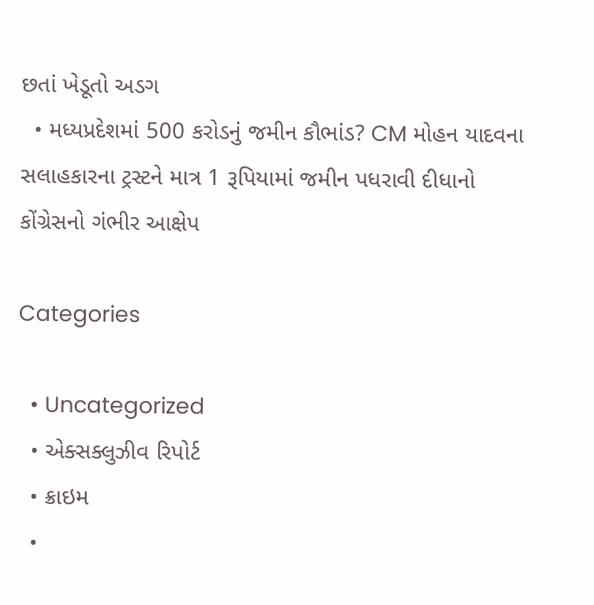છતાં ખેડૂતો અડગ
  • મધ્યપ્રદેશમાં 500 કરોડનું જમીન કૌભાંડ? CM મોહન યાદવના સલાહકારના ટ્રસ્ટને માત્ર 1 રૂપિયામાં જમીન પધરાવી દીધાનો કોંગ્રેસનો ગંભીર આક્ષેપ

Categories

  • Uncategorized
  • એક્સક્લુઝીવ રિપોર્ટ
  • ક્રાઇમ
  •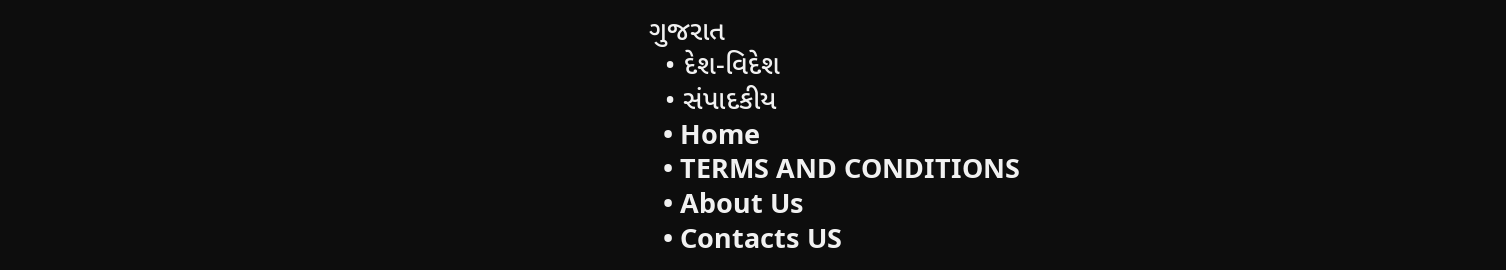ગુજરાત
  • દેશ-વિદેશ
  • સંપાદકીય
  • Home
  • TERMS AND CONDITIONS
  • About Us
  • Contacts US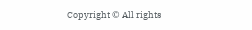Copyright © All rights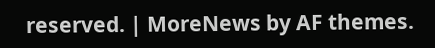reserved. | MoreNews by AF themes.